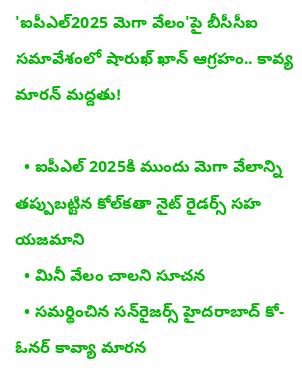'ఐపీఎల్2025 మెగా వేలం'పై బీసీసీఐ సమావేశంలో షారుఖ్ ఖాన్‌ ఆగ్రహం.. కావ్య మారన్ మద్దతు!

  • ఐపీఎల్ 2025కి ముందు మెగా వేలాన్ని తప్పుబట్టిన కోల్‌కతా నైట్ రైడర్స్ సహ యజమాని
  • మినీ వేలం చాలని సూచన
  • సమర్థించిన సన్‌రైజర్స్ హైదరాబాద్ కో-ఓనర్ కావ్యా మారన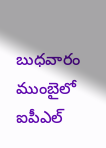బుధవారం ముంబైలో ఐపీఎల్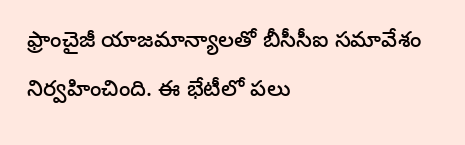ఫ్రాంచైజీ యాజమాన్యాలతో బీసీసీఐ సమావేశం నిర్వహించింది. ఈ భేటీలో పలు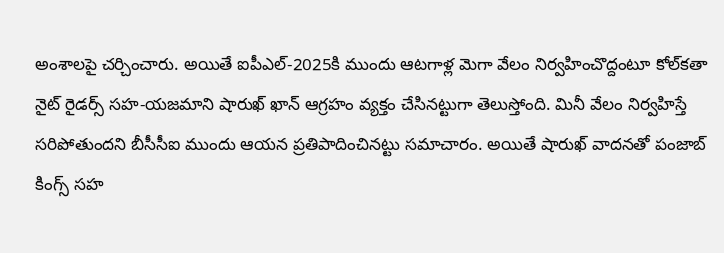అంశాలపై చర్చించారు. అయితే ఐపీఎల్-2025కి ముందు ఆటగాళ్ల మెగా వేలం నిర్వహించొద్దంటూ కోల్‌కతా నైట్ రైడర్స్ సహ-యజమాని షారుఖ్ ఖాన్ ఆగ్రహం వ్యక్తం చేసినట్టుగా తెలుస్తోంది. మినీ వేలం నిర్వహిస్తే సరిపోతుందని బీసీసీఐ ముందు ఆయన ప్రతిపాదించినట్టు సమాచారం. అయితే షారుఖ్‌ వాదనతో పంజాబ్ కింగ్స్ సహ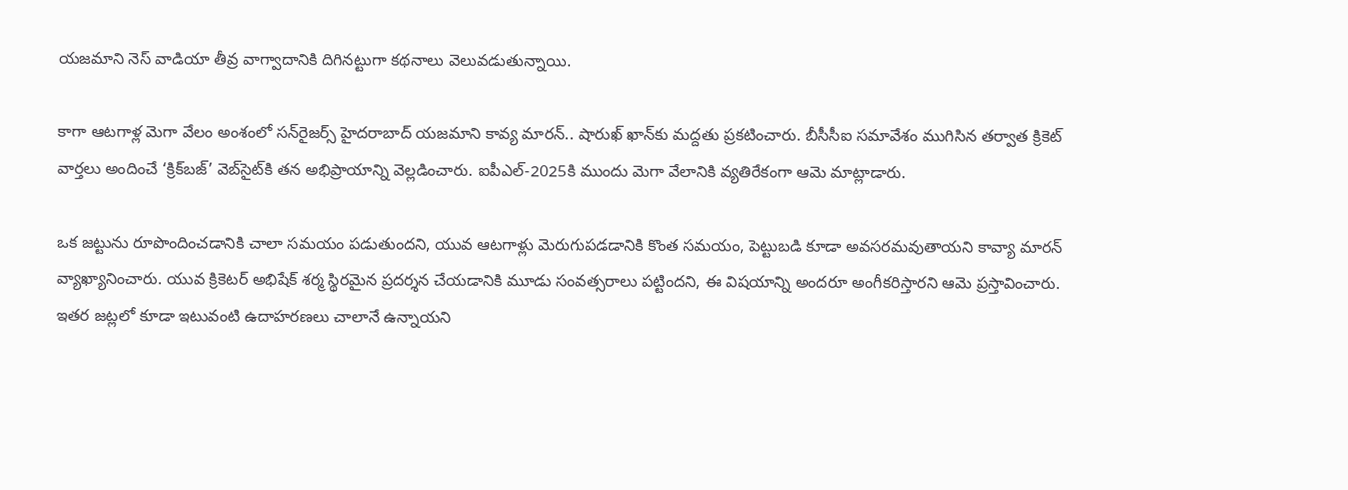యజమాని నెస్ వాడియా తీవ్ర వాగ్వాదానికి దిగినట్టుగా కథనాలు వెలువడుతున్నాయి.

కాగా ఆటగాళ్ల మెగా వేలం అంశంలో సన్‌రైజర్స్ హైదరాబాద్ యజమాని కావ్య మారన్‌.. షారుఖ్ ఖాన్‌కు మద్దతు ప్రకటించారు. బీసీసీఐ సమావేశం ముగిసిన తర్వాత క్రికెట్ వార్తలు అందించే ‘క్రిక్‌బజ్‌’ వెబ్‌సైట్‌కి తన అభిప్రాయాన్ని వెల్లడించారు. ఐపీఎల్-2025కి ముందు మెగా వేలానికి వ్యతిరేకంగా ఆమె మాట్లాడారు.

ఒక జట్టును రూపొందించడానికి చాలా సమయం పడుతుందని, యువ ఆటగాళ్లు మెరుగుపడడానికి కొంత సమయం, పెట్టుబడి కూడా అవసరమవుతాయని కావ్యా మారన్ వ్యాఖ్యానించారు. యువ క్రికెటర్ అభిషేక్ శర్మ స్థిరమైన ప్రదర్శన చేయడానికి మూడు సంవత్సరాలు పట్టిందని, ఈ విషయాన్ని అందరూ అంగీకరిస్తారని ఆమె ప్రస్తావించారు. ఇతర జట్లలో కూడా ఇటువంటి ఉదాహరణలు చాలానే ఉన్నాయని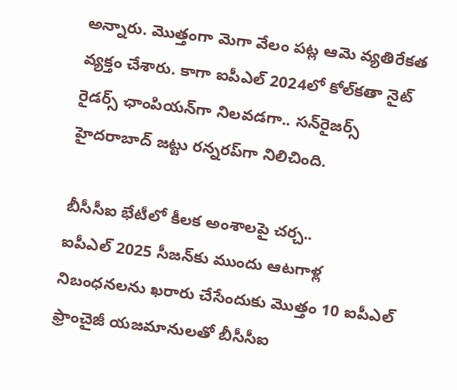అన్నారు. మొత్తంగా మెగా వేలం పట్ల ఆమె వ్యతిరేకత వ్యక్తం చేశారు. కాగా ఐపీఎల్ 2024లో కోల్‌కతా నైట్ రైడర్స్ ఛాంపియన్‌గా నిలవడగా.. సన్‌రైజర్స్ హైదరాబాద్ జట్టు రన్నరప్‌గా నిలిచింది.

బీసీసీఐ భేటీలో కీలక అంశాలపై చర్చ..
ఐపీఎల్ 2025 సీజన్‌కు ముందు ఆటగాళ్ల నిబంధనలను ఖరారు చేసేందుకు మొత్తం 10 ఐపీఎల్ ఫ్రాంచైజీ యజమానులతో బీసీసీఐ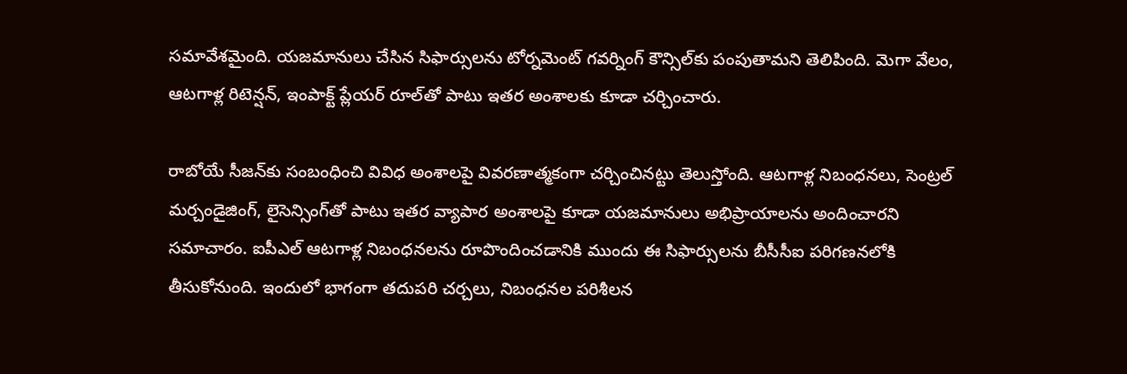సమావేశమైంది. యజమానులు చేసిన సిఫార్సులను టోర్నమెంట్ గవర్నింగ్ కౌన్సిల్‌కు పంపుతామని తెలిపింది. మెగా వేలం, ఆటగాళ్ల రిటెన్షన్, ఇంపాక్ట్ ప్లేయర్ రూల్‌తో పాటు ఇతర అంశాలకు కూడా చర్చించారు.

రాబోయే సీజన్‌కు సంబంధించి వివిధ అంశాలపై వివరణాత్మకంగా చర్చించినట్టు తెలుస్తోంది. ఆటగాళ్ల నిబంధనలు, సెంట్రల్ మర్చండైజింగ్, లైసెన్సింగ్‌తో పాటు ఇతర వ్యాపార అంశాలపై కూడా యజమానులు అభిప్రాయాలను అందించారని సమాచారం. ఐపీఎల్ ఆటగాళ్ల నిబంధనలను రూపొందించడానికి ముందు ఈ సిఫార్సులను బీసీసీఐ పరిగణనలోకి తీసుకోనుంది. ఇందులో భాగంగా తదుపరి చర్చలు, నిబంధనల పరిశీలన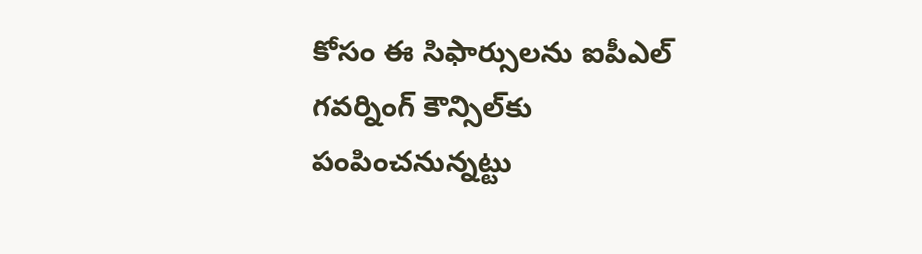కోసం ఈ సిఫార్సులను ఐపీఎల్ గవర్నింగ్ కౌన్సిల్‌కు పంపించనున్నట్టు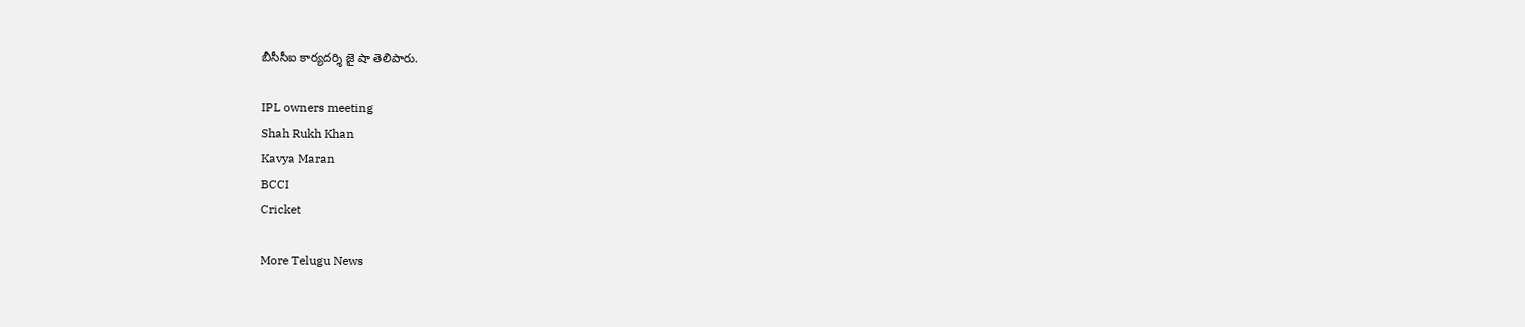బీసీసీఐ కార్యదర్శి జై షా తెలిపారు.

IPL owners meeting
Shah Rukh Khan
Kavya Maran
BCCI
Cricket

More Telugu News